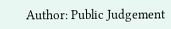Author: Public Judgement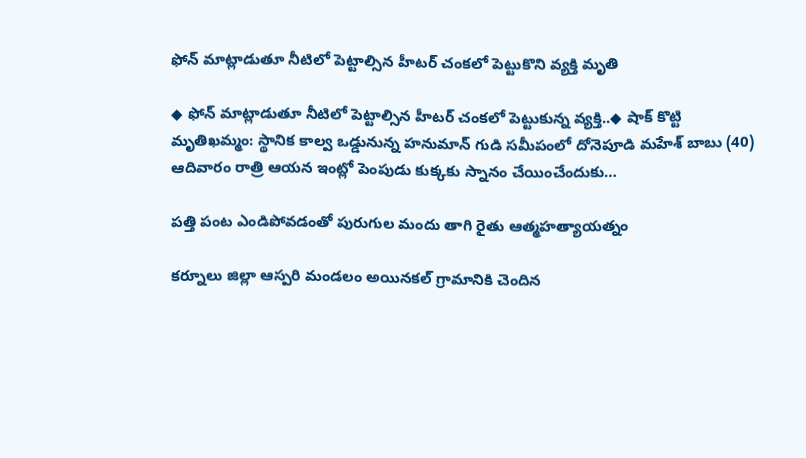ఫోన్ మాట్లాడుతూ నీటిలో పెట్టాల్సిన హీటర్ చంకలో పెట్టుకొని వ్యక్తి మృతి

◆ ఫోన్ మాట్లాడుతూ నీటిలో పెట్టాల్సిన హీటర్ చంకలో పెట్టుకున్న వ్యక్తి..◆ షాక్ కొట్టి మృతిఖమ్మం: స్థానిక కాల్వ ఒడ్డునున్న హనుమాన్ గుడి సమీపంలో దోనెపూడి మహేశ్ బాబు (40) ఆదివారం రాత్రి ఆయన ఇంట్లో పెంపుడు కుక్కకు స్నానం చేయించేందుకు…

పత్తి పంట ఎండిపోవడంతో పురుగుల మందు తాగి రైతు ఆత్మహత్యాయత్నం

కర్నూలు జిల్లా ఆస్పరి మండలం అయినకల్ గ్రామానికి చెందిన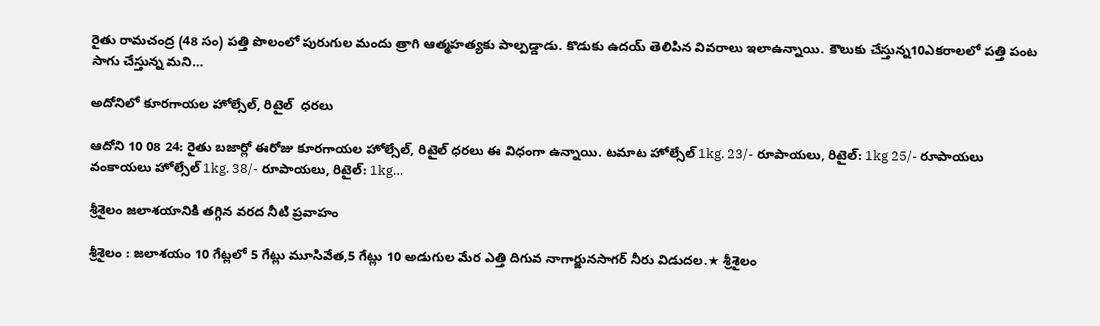రైతు రామచంద్ర (48 సం) పత్తి పొలంలో పురుగుల మందు త్రాగి ఆత్మహత్యకు పాల్పడ్డాడు. కొడుకు ఉదయ్ తెలిపిన వివరాలు ఇలాఉన్నాయి. కౌలుకు చేస్తున్న10ఎకరాలలో పత్తి పంట సాగు చేస్తున్న మని…

అదోనిలో కూరగాయల హోల్సేల్, రిటైల్  ధరలు

ఆదోని 10 08 24: రైతు బజార్లో ఈరోజు కూరగాయల హోల్సేల్, రిటైల్ ధరలు ఈ విధంగా ఉన్నాయి. టమాట హోల్సేల్ 1kg. 23/- రూపాయలు, రిటైల్: 1kg 25/- రూపాయలు వంకాయలు హోల్సేల్ 1kg. 38/- రూపాయలు, రిటైల్: 1kg…

శ్రీశైలం జలాశయానికి తగ్గిన వరద నీటి ప్రవాహం

శ్రీశైలం : జలాశయం 10 గేట్లలో 5 గేట్లు మూసివేత,5 గేట్లు 10 అడుగుల మేర ఎత్తి దిగువ నాగార్జునసాగర్ నీరు విడుదల.★ శ్రీశైలం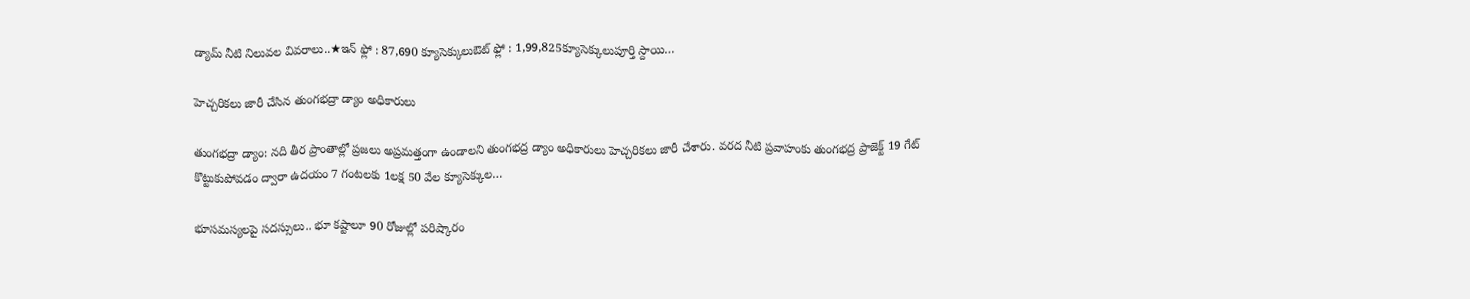డ్యామ్ నీటి నిలువల వివరాలు..★ఇన్ ఫ్లో : 87,690 క్యూసెక్కులుఔట్ ఫ్లో : 1,99,825క్యూసెక్కులుపూర్తి స్దాయి…

హెచ్చరికలు జారీ చేసిన తుంగభద్రా డ్యాం అధికారులు

తుంగభద్రా డ్యాం: నది తీర ప్రాంతాల్లో ప్రజలు అప్రమత్తంగా ఉండాలని తుంగభద్ర డ్యాం అధికారులు హెచ్చరికలు జారీ చేశారు. వరద నీటి ప్రవాహంకు తుంగభద్ర ప్రాజెక్ట్ 19 గేట్ కొట్టుకుపోవడం ద్వారా ఉదయం 7 గంటలకు 1లక్ష 50 వేల క్యూసెక్కుల…

భూసమస్యలపై సదస్సులు.. భూ కష్టాలూ 90 రోజుల్లో పరిష్కారం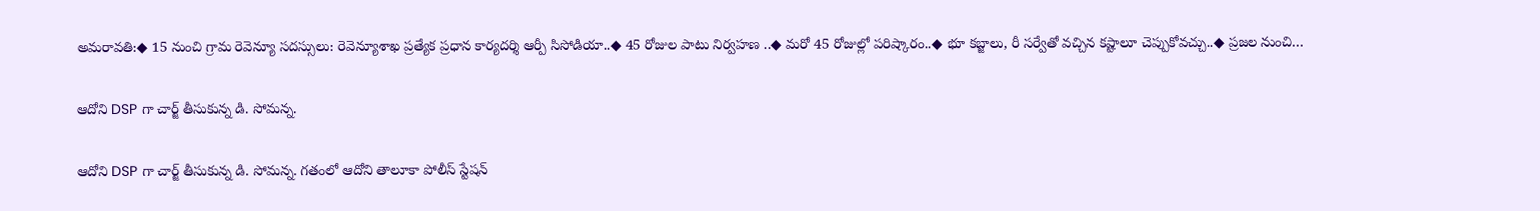అమరావతి:◆ 15 నుంచి గ్రామ రెవెన్యూ సదస్సులు: రెవెన్యూశాఖ ప్రత్యేక ప్రధాన కార్యదర్శి ఆర్పీ సిసోడియా..◆ 45 రోజుల పాటు నిర్వహణ ..◆ మరో 45 రోజుల్లో పరిష్కారం..◆ భూ కబ్జాలు, రీ సర్వేతో వచ్చిన కష్టాలూ చెప్పుకోవచ్చు..◆ ప్రజల నుంచి…

ఆదోని DSP గా చార్జ్ తీసుకున్న డి. సోమన్న.

ఆదోని DSP గా చార్జ్ తీసుకున్న డి. సోమన్న. గతంలో ఆదోని తాలూకా పోలీస్ స్టేషన్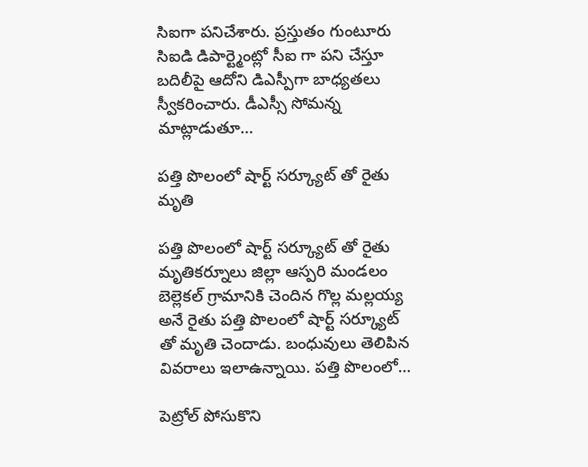సిఐగా పనిచేశారు. ప్రస్తుతం గుంటూరు సిఐడి డిపార్ట్మెంట్లో సీఐ గా పని చేస్తూ బదిలీపై ఆదోని డిఎస్పీగా బాధ్యతలు స్వీకరించారు. డీఎస్సీ సోమన్న మాట్లాడుతూ…

పత్తి పొలంలో షార్ట్ సర్క్యూట్ తో రైతు మృతి

పత్తి పొలంలో షార్ట్ సర్క్యూట్ తో రైతు మృతికర్నూలు జిల్లా ఆస్పరి మండలం బెల్లెకల్ గ్రామానికి చెందిన గొల్ల మల్లయ్య అనే రైతు పత్తి పొలంలో షార్ట్ సర్క్యూట్ తో మృతి చెందాడు. బంధువులు తెలిపిన వివరాలు ఇలాఉన్నాయి. పత్తి పొలంలో…

పెట్రోల్ పోసుకొని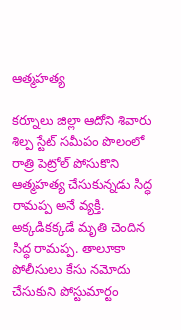ఆత్మహత్య

కర్నూలు జిల్లా ఆదోని శివారు శిల్ప స్టేట్ సమీపం పొలంలో రాత్రి పెట్రోల్ పోసుకొని ఆత్మహత్య చేసుకున్నడు సిద్ధ రామప్ప అనే వ్యక్తి. అక్కడికక్కడే మృతి చెందిన సిద్ధ రామప్ప. తాలూకా పోలీసులు కేసు నమోదు చేసుకుని పోస్టుమార్టం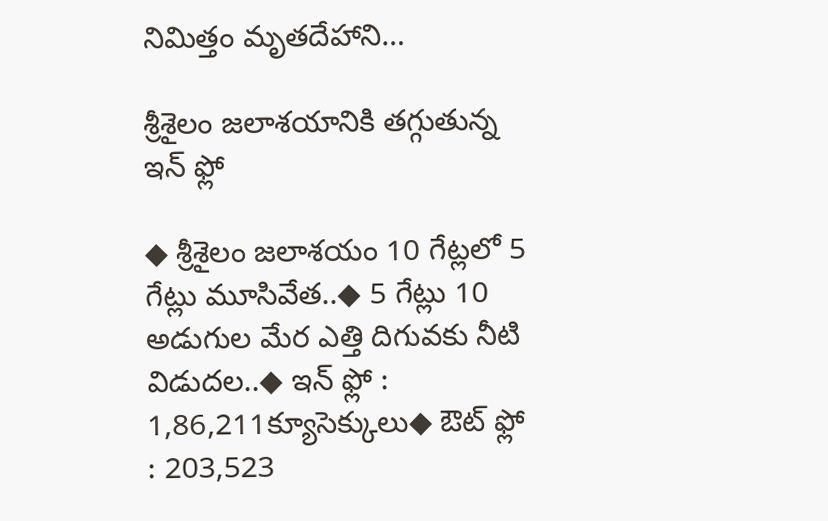నిమిత్తం మృతదేహాని…

శ్రీశైలం జలాశయానికి తగ్గుతున్న ఇన్ ఫ్లో

◆ శ్రీశైలం జలాశయం 10 గేట్లలో 5 గేట్లు మూసివేత..◆ 5 గేట్లు 10 అడుగుల మేర ఎత్తి దిగువకు నీటి విడుదల..◆ ఇన్ ఫ్లో : 1,86,211క్యూసెక్కులు◆ ఔట్ ఫ్లో : 203,523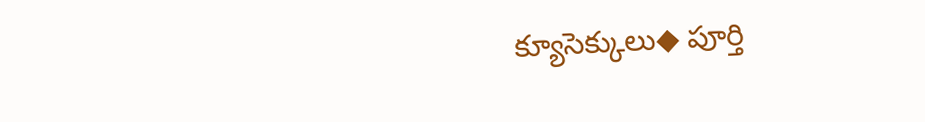క్యూసెక్కులు◆ పూర్తి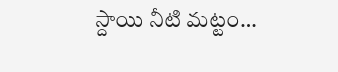స్దాయి నీటి మట్టం…